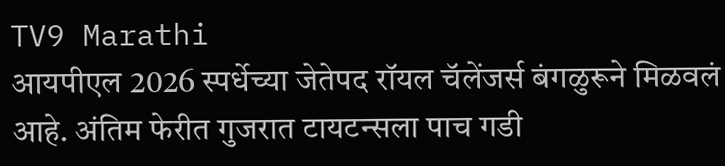TV9 Marathi
आयपीएल 2026 स्पर्धेच्या जेतेपद रॉयल चॅलेंजर्स बंगळुरूने मिळवलं आहे. अंतिम फेरीत गुजरात टायटन्सला पाच गडी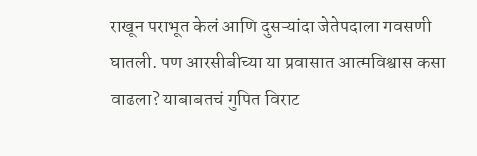राखून पराभूत केलं आणि दुसऱ्यांदा जेतेपदाला गवसणी घातली. पण आरसीबीच्या या प्रवासात आत्मविश्वास कसा वाढला? याबाबतचं गुपित विराट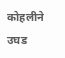कोहलीने उघड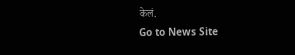केलं.
Go to News Site